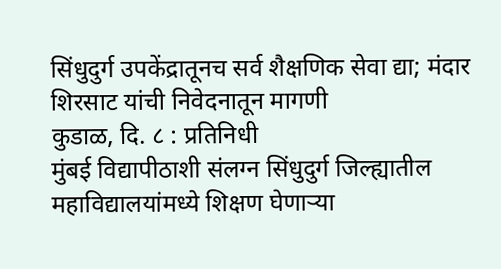सिंधुदुर्ग उपकेंद्रातूनच सर्व शैक्षणिक सेवा द्या; मंदार शिरसाट यांची निवेदनातून मागणी
कुडाळ, दि. ८ : प्रतिनिधी
मुंबई विद्यापीठाशी संलग्न सिंधुदुर्ग जिल्ह्यातील महाविद्यालयांमध्ये शिक्षण घेणाऱ्या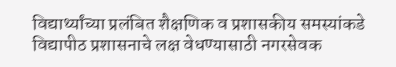विद्यार्थ्यांच्या प्रलंबित शैक्षणिक व प्रशासकीय समस्यांकडे विद्यापीठ प्रशासनाचे लक्ष वेधण्यासाठी नगरसेवक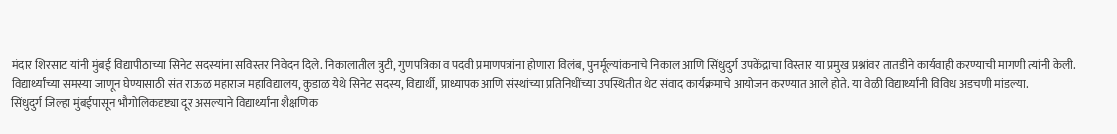मंदार शिरसाट यांनी मुंबई विद्यापीठाच्या सिनेट सदस्यांना सविस्तर निवेदन दिले. निकालातील त्रुटी, गुणपत्रिका व पदवी प्रमाणपत्रांना होणारा विलंब, पुनर्मूल्यांकनाचे निकाल आणि सिंधुदुर्ग उपकेंद्राचा विस्तार या प्रमुख प्रश्नांवर तातडीने कार्यवाही करण्याची मागणी त्यांनी केली.
विद्यार्थ्यांच्या समस्या जाणून घेण्यासाठी संत राऊळ महाराज महाविद्यालय, कुडाळ येथे सिनेट सदस्य, विद्यार्थी, प्राध्यापक आणि संस्थांच्या प्रतिनिधींच्या उपस्थितीत थेट संवाद कार्यक्रमाचे आयोजन करण्यात आले होते. या वेळी विद्यार्थ्यांनी विविध अडचणी मांडल्या.
सिंधुदुर्ग जिल्हा मुंबईपासून भौगोलिकदृष्ट्या दूर असल्याने विद्यार्थ्यांना शैक्षणिक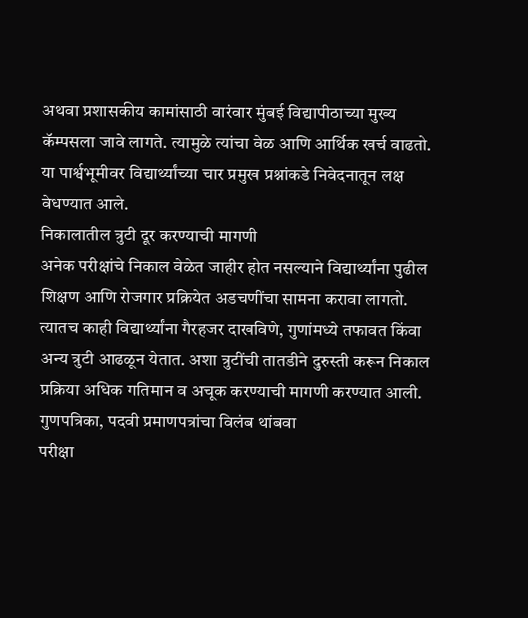अथवा प्रशासकीय कामांसाठी वारंवार मुंबई विद्यापीठाच्या मुख्य कॅम्पसला जावे लागते. त्यामुळे त्यांचा वेळ आणि आर्थिक खर्च वाढतो. या पार्श्वभूमीवर विद्यार्थ्यांच्या चार प्रमुख प्रश्नांकडे निवेदनातून लक्ष वेधण्यात आले.
निकालातील त्रुटी दूर करण्याची मागणी
अनेक परीक्षांचे निकाल वेळेत जाहीर होत नसल्याने विद्यार्थ्यांना पुढील शिक्षण आणि रोजगार प्रक्रियेत अडचणींचा सामना करावा लागतो. त्यातच काही विद्यार्थ्यांना गैरहजर दाखविणे, गुणांमध्ये तफावत किंवा अन्य त्रुटी आढळून येतात. अशा त्रुटींची तातडीने दुरुस्ती करून निकाल प्रक्रिया अधिक गतिमान व अचूक करण्याची मागणी करण्यात आली.
गुणपत्रिका, पदवी प्रमाणपत्रांचा विलंब थांबवा
परीक्षा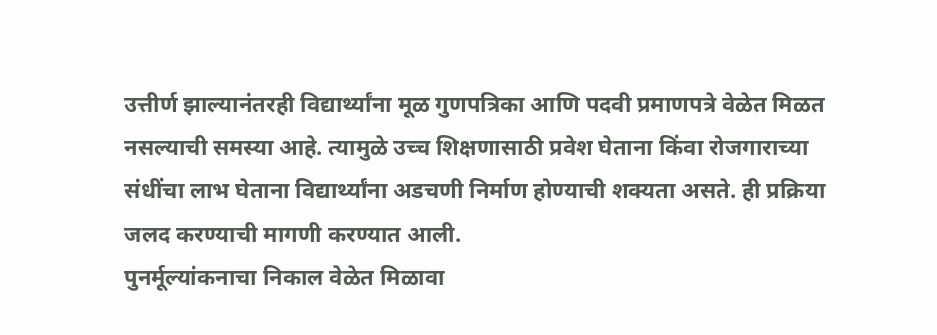उत्तीर्ण झाल्यानंतरही विद्यार्थ्यांना मूळ गुणपत्रिका आणि पदवी प्रमाणपत्रे वेळेत मिळत नसल्याची समस्या आहे. त्यामुळे उच्च शिक्षणासाठी प्रवेश घेताना किंवा रोजगाराच्या संधींचा लाभ घेताना विद्यार्थ्यांना अडचणी निर्माण होण्याची शक्यता असते. ही प्रक्रिया जलद करण्याची मागणी करण्यात आली.
पुनर्मूल्यांकनाचा निकाल वेळेत मिळावा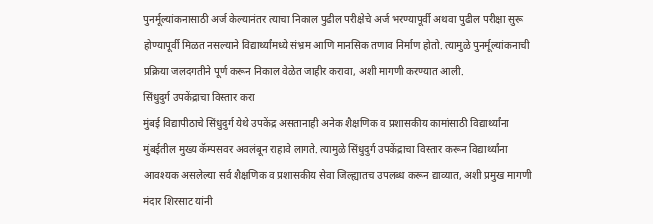पुनर्मूल्यांकनासाठी अर्ज केल्यानंतर त्याचा निकाल पुढील परीक्षेचे अर्ज भरण्यापूर्वी अथवा पुढील परीक्षा सुरू होण्यापूर्वी मिळत नसल्याने विद्यार्थ्यांमध्ये संभ्रम आणि मानसिक तणाव निर्माण होतो. त्यामुळे पुनर्मूल्यांकनाची प्रक्रिया जलदगतीने पूर्ण करून निकाल वेळेत जाहीर करावा, अशी मागणी करण्यात आली.
सिंधुदुर्ग उपकेंद्राचा विस्तार करा
मुंबई विद्यापीठाचे सिंधुदुर्ग येथे उपकेंद्र असतानाही अनेक शैक्षणिक व प्रशासकीय कामांसाठी विद्यार्थ्यांना मुंबईतील मुख्य कॅम्पसवर अवलंबून राहावे लागते. त्यामुळे सिंधुदुर्ग उपकेंद्राचा विस्तार करून विद्यार्थ्यांना आवश्यक असलेल्या सर्व शैक्षणिक व प्रशासकीय सेवा जिल्ह्यातच उपलब्ध करून द्याव्यात, अशी प्रमुख मागणी मंदार शिरसाट यांनी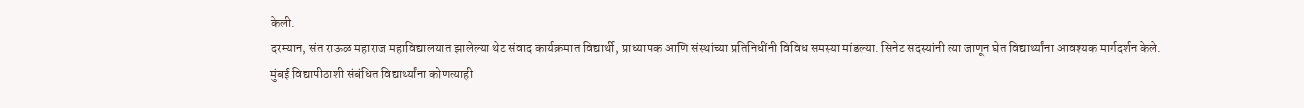केली.
दरम्यान, संत राऊळ महाराज महाविद्यालयात झालेल्या थेट संवाद कार्यक्रमात विद्यार्थी, प्राध्यापक आणि संस्थांच्या प्रतिनिधींनी विविध समस्या मांडल्या. सिनेट सदस्यांनी त्या जाणून घेत विद्यार्थ्यांना आवश्यक मार्गदर्शन केले.
मुंबई विद्यापीठाशी संबंधित विद्यार्थ्यांना कोणत्याही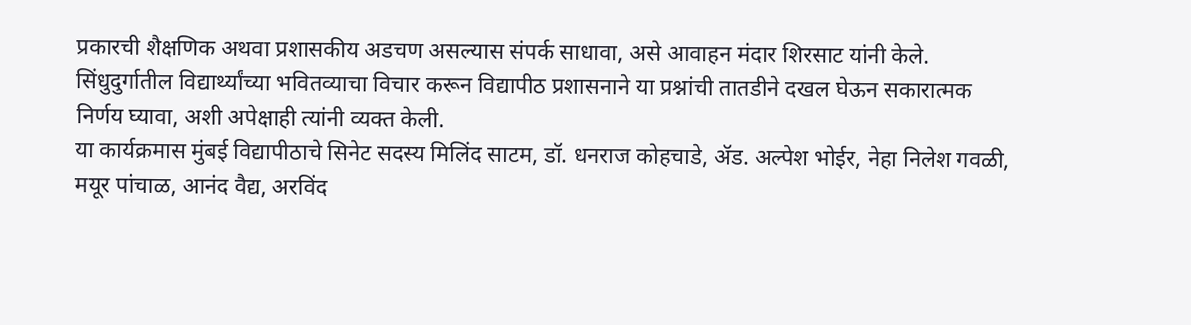प्रकारची शैक्षणिक अथवा प्रशासकीय अडचण असल्यास संपर्क साधावा, असे आवाहन मंदार शिरसाट यांनी केले. सिंधुदुर्गातील विद्यार्थ्यांच्या भवितव्याचा विचार करून विद्यापीठ प्रशासनाने या प्रश्नांची तातडीने दखल घेऊन सकारात्मक निर्णय घ्यावा, अशी अपेक्षाही त्यांनी व्यक्त केली.
या कार्यक्रमास मुंबई विद्यापीठाचे सिनेट सदस्य मिलिंद साटम, डॉ. धनराज कोहचाडे, ॲड. अल्पेश भोईर, नेहा निलेश गवळी, मयूर पांचाळ, आनंद वैद्य, अरविंद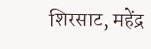शिरसाट, महेंद्र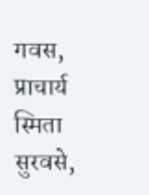गवस, प्राचार्य स्मिता सुरवसे,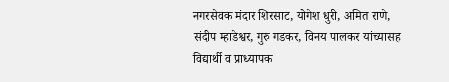नगरसेवक मंदार शिरसाट, योगेश धुरी, अमित राणे, संदीप म्हाडेश्वर, गुरु गडकर, विनय पालकर यांच्यासह विद्यार्थी व प्राध्यापक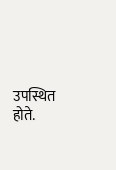उपस्थित होते.